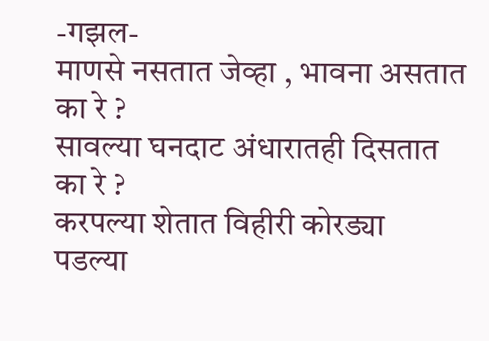-गझल-
माणसे नसतात जेव्हा , भावना असतात का रे ?
सावल्या घनदाट अंधारातही दिसतात का रे ?
करपल्या शेतात विहीरी कोरड्या पडल्या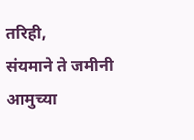तरिही,
संयमाने ते जमीनी आमुच्या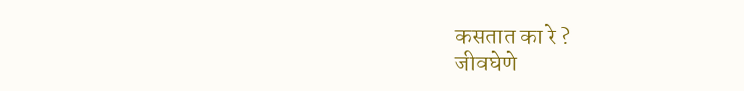कसतात का रे ?
जीवघेणे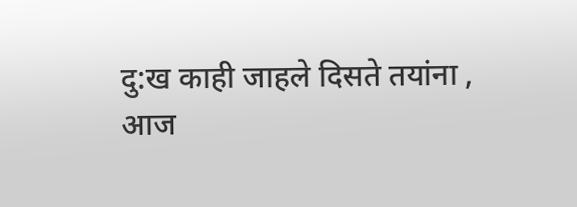दु:ख काही जाहले दिसते तयांना ,
आज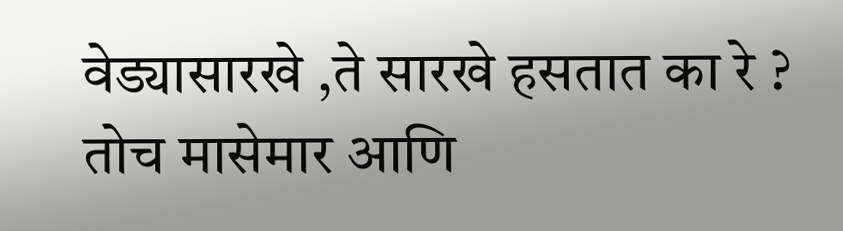वेड्यासारखे ,ते सारखे हसतात का रे ?
तोच मासेमार आणि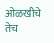ओळखीचे तेच